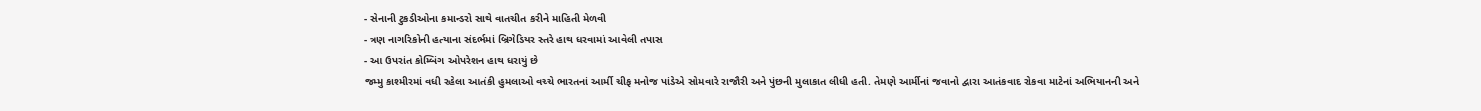- સેનાની ટુકડીઓના કમાન્ડરો સાથે વાતચીત કરીને માહિતી મેળવી
- ત્રણ નાગરિકોની હત્યાના સંદર્ભમાં બ્રિગેડિયર સ્તરે હાથ ધરવામાં આવેલી તપાસ
- આ ઉપરાંત કોમ્બિંગ ઓપરેશન હાથ ધરાયું છે
જમ્મુ કાશ્મીરમાં વધી રહેલા આતંકી હુમલાઓ વચ્ચે ભારતનાં આર્મી ચીફ મનોજ પાંડેએ સોમવારે રાજૌરી અને પુંછની મુલાકાત લીધી હતી. તેમણે આર્મીનાં જવાનો દ્વારા આતંકવાદ રોકવા માટેનાં અભિયાનની અને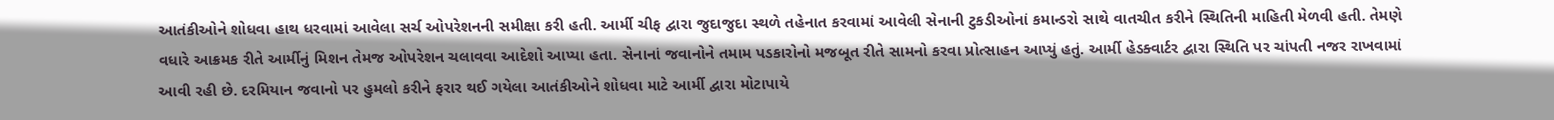આતંકીઓને શોધવા હાથ ધરવામાં આવેલા સર્ચ ઓપરેશનની સમીક્ષા કરી હતી. આર્મી ચીફ દ્વારા જુદાજુદા સ્થળે તહેનાત કરવામાં આવેલી સેનાની ટુકડીઓનાં કમાન્ડરો સાથે વાતચીત કરીને સ્થિતિની માહિતી મેળવી હતી. તેમણે વધારે આક્રમક રીતે આર્મીનું મિશન તેમજ ઓપરેશન ચલાવવા આદેશો આપ્યા હતા. સેનાનાં જવાનોને તમામ પડકારોનો મજબૂત રીતે સામનો કરવા પ્રોત્સાહન આપ્યું હતું. આર્મી હેડક્વાર્ટર દ્વારા સ્થિતિ પર ચાંપતી નજર રાખવામાં આવી રહી છે. દરમિયાન જવાનો પર હુમલો કરીને ફરાર થઈ ગયેલા આતંકીઓને શોધવા માટે આર્મી દ્વારા મોટાપાયે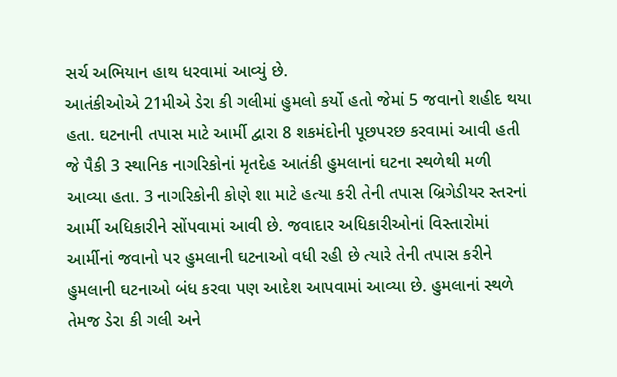સર્ચ અભિયાન હાથ ધરવામાં આવ્યું છે.
આતંકીઓએ 21મીએ ડેરા કી ગલીમાં હુમલો કર્યો હતો જેમાં 5 જવાનો શહીદ થયા હતા. ઘટનાની તપાસ માટે આર્મી દ્વારા 8 શકમંદોની પૂછપરછ કરવામાં આવી હતી જે પૈકી 3 સ્થાનિક નાગરિકોનાં મૃતદેહ આતંકી હુમલાનાં ઘટના સ્થળેથી મળી આવ્યા હતા. 3 નાગરિકોની કોણે શા માટે હત્યા કરી તેની તપાસ બ્રિગેડીયર સ્તરનાં આર્મી અધિકારીને સોંપવામાં આવી છે. જવાદાર અધિકારીઓનાં વિસ્તારોમાં આર્મીનાં જવાનો પર હુમલાની ઘટનાઓ વધી રહી છે ત્યારે તેની તપાસ કરીને હુમલાની ઘટનાઓ બંધ કરવા પણ આદેશ આપવામાં આવ્યા છે. હુમલાનાં સ્થળે તેમજ ડેરા કી ગલી અને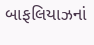બાફલિયાઝનાં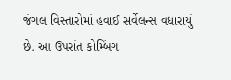જંગલ વિસ્તારોમાં હવાઈ સર્વેલન્સ વધારાયું છે. આ ઉપરાંત કોમ્બિંગ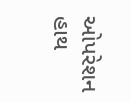ઓપરેશન હાથ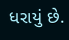ધરાયું છે.